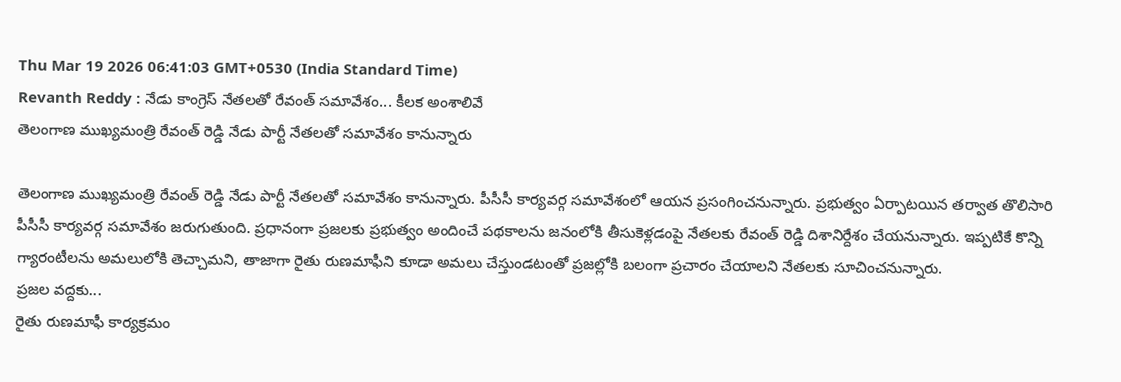Thu Mar 19 2026 06:41:03 GMT+0530 (India Standard Time)
Revanth Reddy : నేడు కాంగ్రెస్ నేతలతో రేవంత్ సమావేశం... కీలక అంశాలివే
తెలంగాణ ముఖ్యమంత్రి రేవంత్ రెడ్డి నేడు పార్టీ నేతలతో సమావేశం కానున్నారు

తెలంగాణ ముఖ్యమంత్రి రేవంత్ రెడ్డి నేడు పార్టీ నేతలతో సమావేశం కానున్నారు. పీసీసీ కార్యవర్గ సమావేశంలో ఆయన ప్రసంగించనున్నారు. ప్రభుత్వం ఏర్పాటయిన తర్వాత తొలిసారి పీసీసీ కార్యవర్గ సమావేశం జరుగుతుంది. ప్రధానంగా ప్రజలకు ప్రభుత్వం అందించే పథకాలను జనంలోకి తీసుకెళ్లడంపై నేతలకు రేవంత్ రెడ్డి దిశానిర్దేశం చేయనున్నారు. ఇప్పటికే కొన్ని గ్యారంటీలను అమలులోకి తెచ్చామని, తాజాగా రైతు రుణమాఫీని కూడా అమలు చేస్తుండటంతో ప్రజల్లోకి బలంగా ప్రచారం చేయాలని నేతలకు సూచించనున్నారు.
ప్రజల వద్దకు...
రైతు రుణమాఫీ కార్యక్రమం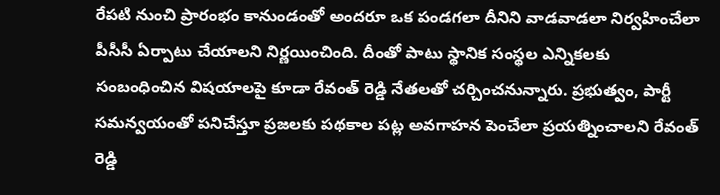రేపటి నుంచి ప్రారంభం కానుండంతో అందరూ ఒక పండగలా దీనిని వాడవాడలా నిర్వహించేలా పీసీసీ ఏర్పాటు చేయాలని నిర్ణయించింది. దీంతో పాటు స్థానిక సంస్థల ఎన్నికలకు సంబంధించిన విషయాలపై కూడా రేవంత్ రెడ్డి నేతలతో చర్చించనున్నారు. ప్రభుత్వం, పార్టీ సమన్వయంతో పనిచేస్తూ ప్రజలకు పథకాల పట్ల అవగాహన పెంచేలా ప్రయత్నించాలని రేవంత్ రెడ్డి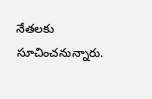నేతలకు సూచించనున్నారు.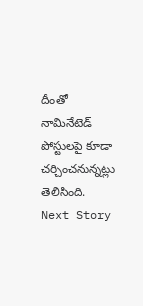దీంతో నామినేటెడ్ పోస్టులపై కూడా చర్చించనున్నట్లు తెలిసింది.
Next Story